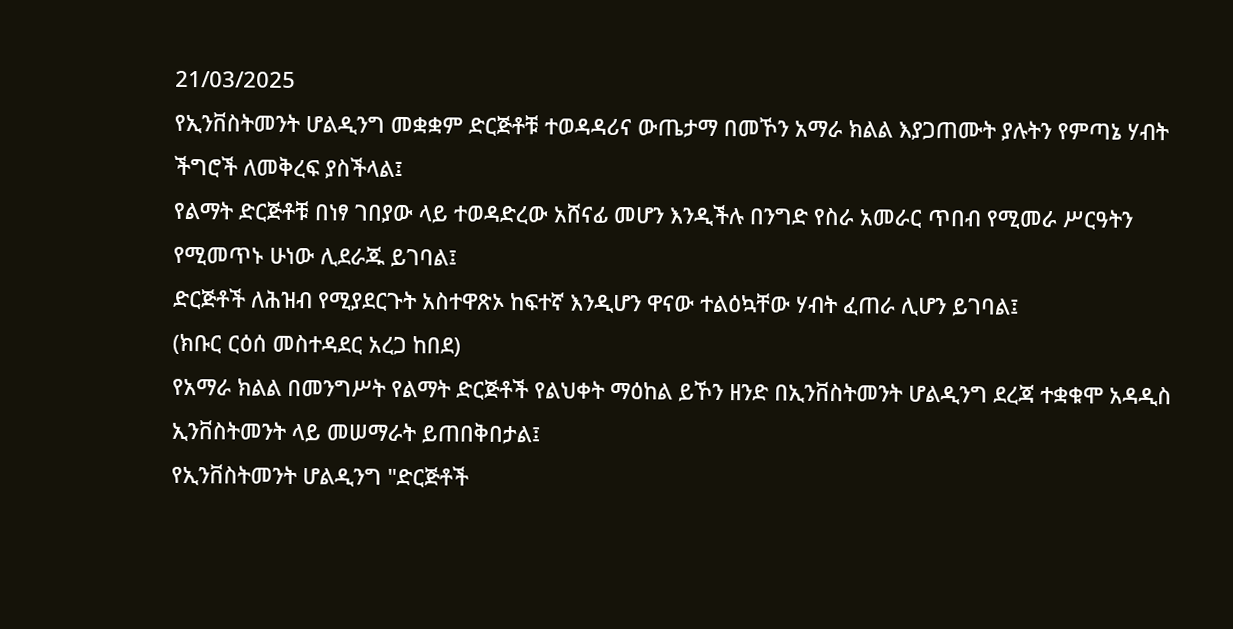21/03/2025
የኢንቨስትመንት ሆልዲንግ መቋቋም ድርጅቶቹ ተወዳዳሪና ውጤታማ በመኾን አማራ ክልል እያጋጠሙት ያሉትን የምጣኔ ሃብት ችግሮች ለመቅረፍ ያስችላል፤
የልማት ድርጅቶቹ በነፃ ገበያው ላይ ተወዳድረው አሸናፊ መሆን እንዲችሉ በንግድ የስራ አመራር ጥበብ የሚመራ ሥርዓትን የሚመጥኑ ሁነው ሊደራጁ ይገባል፤
ድርጅቶች ለሕዝብ የሚያደርጉት አስተዋጽኦ ከፍተኛ እንዲሆን ዋናው ተልዕኳቸው ሃብት ፈጠራ ሊሆን ይገባል፤
(ክቡር ርዕሰ መስተዳደር አረጋ ከበደ)
የአማራ ክልል በመንግሥት የልማት ድርጅቶች የልህቀት ማዕከል ይኾን ዘንድ በኢንቨስትመንት ሆልዲንግ ደረጃ ተቋቁሞ አዳዲስ ኢንቨስትመንት ላይ መሠማራት ይጠበቅበታል፤
የኢንቨስትመንት ሆልዲንግ "ድርጅቶች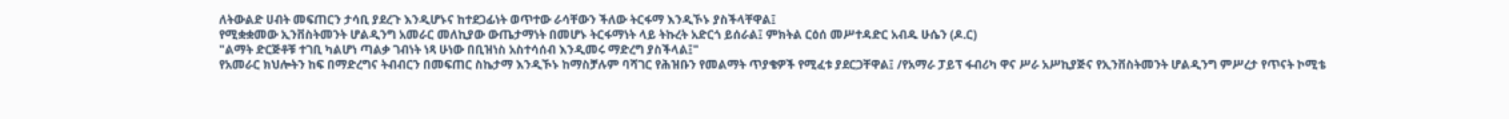ለትውልድ ሀብት መፍጠርን ታሳቢ ያደረጉ እንዲሆኑና ከተደጋፊነት ወጥተው ራሳቸውን ችለው ትርፋማ እንዲኾኑ ያስችላቸዋል፤
የሚቋቋመው ኢንቨስትመንት ሆልዲንግ አመራር መለኪያው ውጤታማነት በመሆኑ ትርፋማነት ላይ ትኩረት አድርጎ ይሰራል፤ ምክትል ርዕሰ መሥተዳድር አብዱ ሁሴን (ዶ.ር)
"ልማት ድርጅቶቹ ተገቢ ካልሆነ ጣልቃ ገብነት ነጻ ሁነው በቢዝነስ አስተሳሰብ እንዲመሩ ማድረግ ያስችላል፤"
የአመራር ክህሎትን ከፍ በማድረግና ትብብርን በመፍጠር ስኬታማ እንዲኾኑ ከማስቻሉም ባሻገር የሕዝቡን የመልማት ጥያቄዎች የሚፈቱ ያደርጋቸዋል፤ /የአማራ ፓይፕ ፋብሪካ ዋና ሥራ አሥኪያጅና የኢንቨስትመንት ሆልዲንግ ምሥረታ የጥናት ኮሚቴ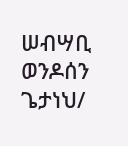ሠብሣቢ ወንዶሰን ጌታነህ/